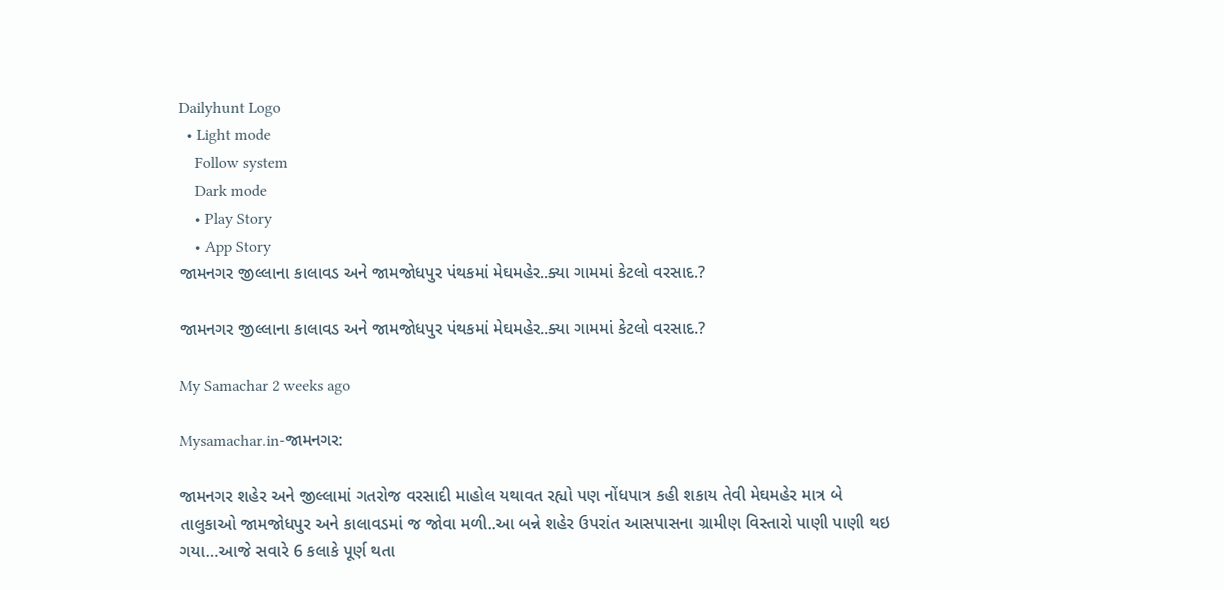Dailyhunt Logo
  • Light mode
    Follow system
    Dark mode
    • Play Story
    • App Story
જામનગર જીલ્લાના કાલાવડ અને જામજોધપુર પંથકમાં મેઘમહેર..ક્યા ગામમાં કેટલો વરસાદ.?

જામનગર જીલ્લાના કાલાવડ અને જામજોધપુર પંથકમાં મેઘમહેર..ક્યા ગામમાં કેટલો વરસાદ.?

My Samachar 2 weeks ago

Mysamachar.in-જામનગર:

જામનગર શહેર અને જીલ્લામાં ગતરોજ વરસાદી માહોલ યથાવત રહ્યો પણ નોંધપાત્ર કહી શકાય તેવી મેઘમહેર માત્ર બે તાલુકાઓ જામજોધપુર અને કાલાવડમાં જ જોવા મળી..આ બન્ને શહેર ઉપરાંત આસપાસના ગ્રામીણ વિસ્તારો પાણી પાણી થઇ ગયા…આજે સવારે 6 કલાકે પૂર્ણ થતા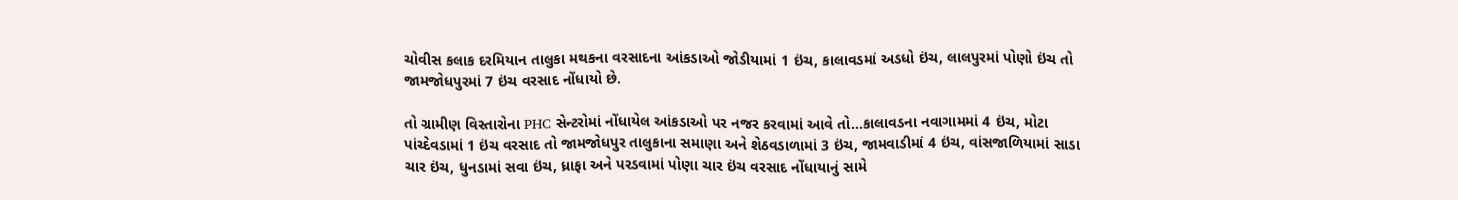ચોવીસ કલાક દરમિયાન તાલુકા મથકના વરસાદના આંકડાઓ જોડીયામાં 1 ઇંચ, કાલાવડમાં અડધો ઇંચ, લાલપુરમાં પોણો ઇંચ તો જામજોધપુરમાં 7 ઇંચ વરસાદ નોંધાયો છે.

તો ગ્રામીણ વિસ્તારોના PHC સેન્ટરોમાં નોંધાયેલ આંકડાઓ પર નજર કરવામાં આવે તો…કાલાવડના નવાગામમાં 4 ઇંચ, મોટા પાંચ્દેવડામાં 1 ઇંચ વરસાદ તો જામજોધપુર તાલુકાના સમાણા અને શેઠવડાળામાં 3 ઇંચ, જામવાડીમાં 4 ઇંચ, વાંસજાળિયામાં સાડા ચાર ઇંચ, ધુનડામાં સવા ઇંચ, ધ્રાફા અને પરડવામાં પોણા ચાર ઇંચ વરસાદ નોંધાયાનું સામે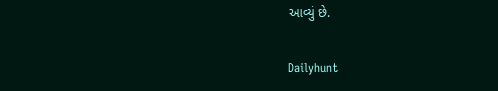આવ્યું છે.

Dailyhunt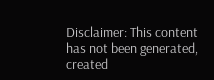Disclaimer: This content has not been generated, created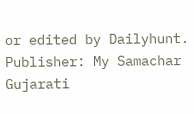or edited by Dailyhunt. Publisher: My Samachar Gujarati